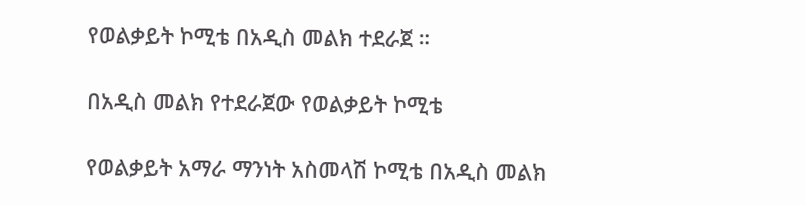የወልቃይት ኮሚቴ በአዲስ መልክ ተደራጀ ።

በአዲስ መልክ የተደራጀው የወልቃይት ኮሚቴ

የወልቃይት አማራ ማንነት አስመላሽ ኮሚቴ በአዲስ መልክ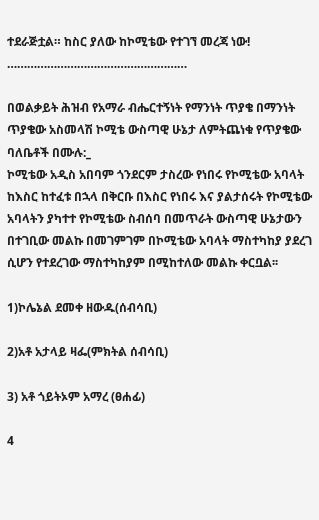ተደራጅቷል። ከስር ያለው ከኮሚቴው የተገኘ መረጃ ነው!
………………………………………………

በወልቃይት ሕዝብ የአማራ ብሔርተኝነት የማንነት ጥያቄ በማንነት ጥያቄው አስመላሽ ኮሚቴ ውስጣዊ ሁኔታ ለምትጨነቁ የጥያቄው ባለቤቶች በሙሉ:_
ኮሚቴው አዲስ አበባም ጎንደርም ታስረው የነበሩ የኮሚቴው አባላት ከእስር ከተፈቱ በኋላ በቅርቡ በእስር የነበሩ እና ያልታሰሩት የኮሚቴው አባላትን ያካተተ የኮሚቴው ስብሰባ በመጥራት ውስጣዊ ሁኔታውን በተገቢው መልኩ በመገምገም በኮሚቴው አባላት ማስተካከያ ያደረገ ሲሆን የተደረገው ማስተካከያም በሚከተለው መልኩ ቀርቧል፡፡

1)ኮሌኔል ደመቀ ዘውዱ(ሰብሳቢ)

2)አቶ አታላይ ዛፌ(ምክትል ሰብሳቢ)

3) አቶ ጎይትኦም አማረ (ፀሐፊ)

4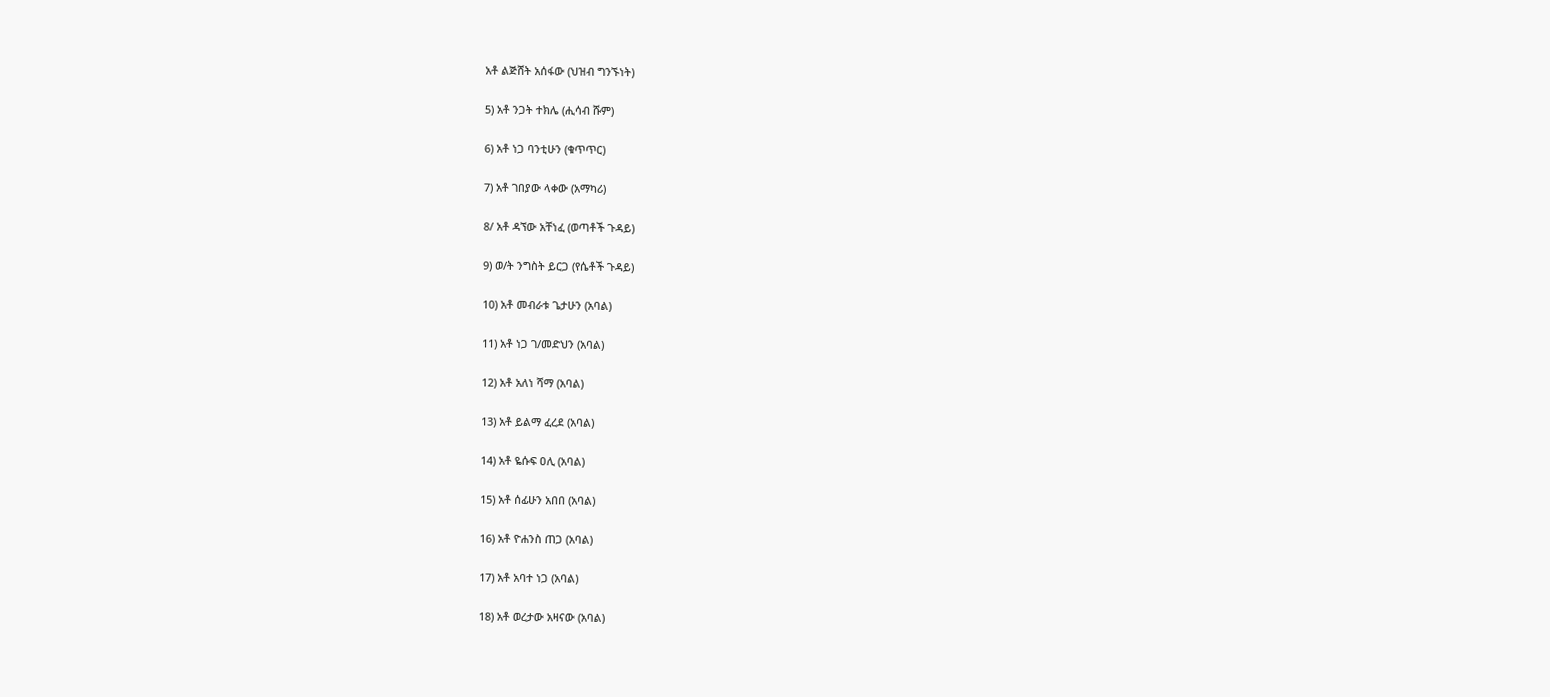አቶ ልጅሸት አሰፋው (ህዝብ ግንኙነት)

5) አቶ ንጋት ተክሌ (ሒሳብ ሹም)

6) አቶ ነጋ ባንቲሁን (ቁጥጥር)

7) አቶ ገበያው ላቀው (አማካሪ)

8/ አቶ ዳኘው አቸነፈ (ወጣቶች ጉዳይ)

9) ወ/ት ንግስት ይርጋ (የሴቶች ጉዳይ)

10) አቶ መብራቱ ጌታሁን (አባል)

11) አቶ ነጋ ገ/መድህን (አባል)

12) አቶ አለነ ሻማ (አባል)

13) አቶ ይልማ ፈረደ (አባል)

14) አቶ ዬሱፍ ዐሊ (አባል)

15) አቶ ሰፊሁን አበበ (አባል)

16) አቶ ዮሐንስ ጠጋ (አባል)

17) አቶ አባተ ነጋ (አባል)

18) አቶ ወረታው አዛናው (አባል)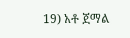19) አቶ ጀማል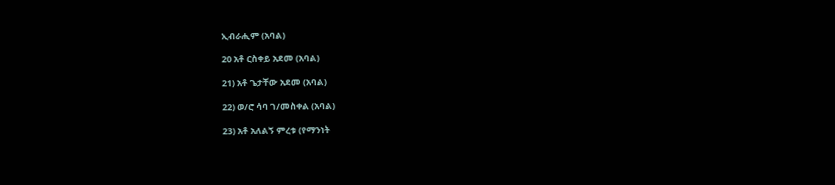ኢብራሒም (አባል)

20 አቶ ርስቀይ አደመ (አባል)

21) አቶ ጌታቸው አደመ (አባል)

22) ወ/ሮ ሳባ ገ/መስቀል (አባል)

23) አቶ አለልኝ ምረቱ (የማንነት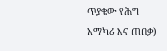ጥያቄው የሕግ አማካሪ እና ጠበቃ)